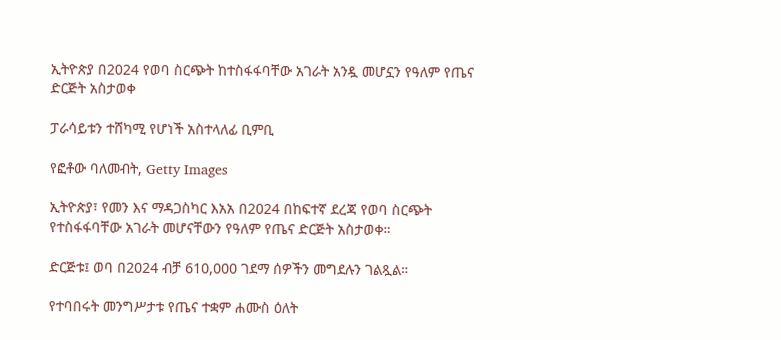ኢትዮጵያ በ2024 የወባ ስርጭት ከተስፋፋባቸው አገራት አንዷ መሆኗን የዓለም የጤና ድርጅት አስታወቀ

ፓራሳይቱን ተሸካሚ የሆነች አስተላለፊ ቢምቢ

የፎቶው ባለመብት, Getty Images

ኢትዮጵያ፣ የመን እና ማዳጋስካር እአአ በ2024 በከፍተኛ ደረጃ የወባ ስርጭት የተስፋፋባቸው አገራት መሆናቸውን የዓለም የጤና ድርጅት አስታወቀ።

ድርጅቱ፤ ወባ በ2024 ብቻ 610,000 ገደማ ሰዎችን መግደሉን ገልጿል።

የተባበሩት መንግሥታቱ የጤና ተቋም ሐሙስ ዕለት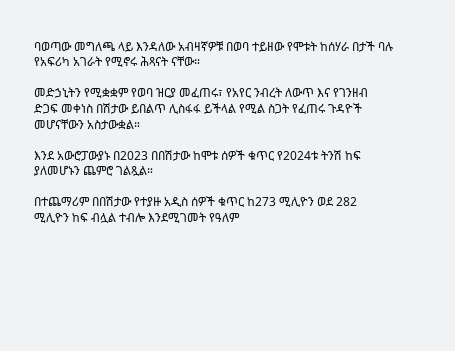ባወጣው መግለጫ ላይ እንዳለው አብዛኛዎቹ በወባ ተይዘው የሞቱት ከሰሃራ በታች ባሉ የአፍሪካ አገራት የሚኖሩ ሕጻናት ናቸው።

መድኃኒትን የሚቋቋም የወባ ዝርያ መፈጠሩ፣ የአየር ንብረት ለውጥ እና የገንዘብ ድጋፍ መቀነስ በሽታው ይበልጥ ሊስፋፋ ይችላል የሚል ስጋት የፈጠሩ ጉዳዮች መሆናቸውን አስታውቋል።

እንደ አውሮፓውያኑ በ2023 በበሽታው ከሞቱ ሰዎች ቁጥር የ2024ቱ ትንሽ ከፍ ያለመሆኑን ጨምሮ ገልጿል።

በተጨማሪም በበሽታው የተያዙ አዲስ ሰዎች ቁጥር ከ273 ሚሊዮን ወደ 282 ሚሊዮን ከፍ ብሏል ተብሎ እንደሚገመት የዓለም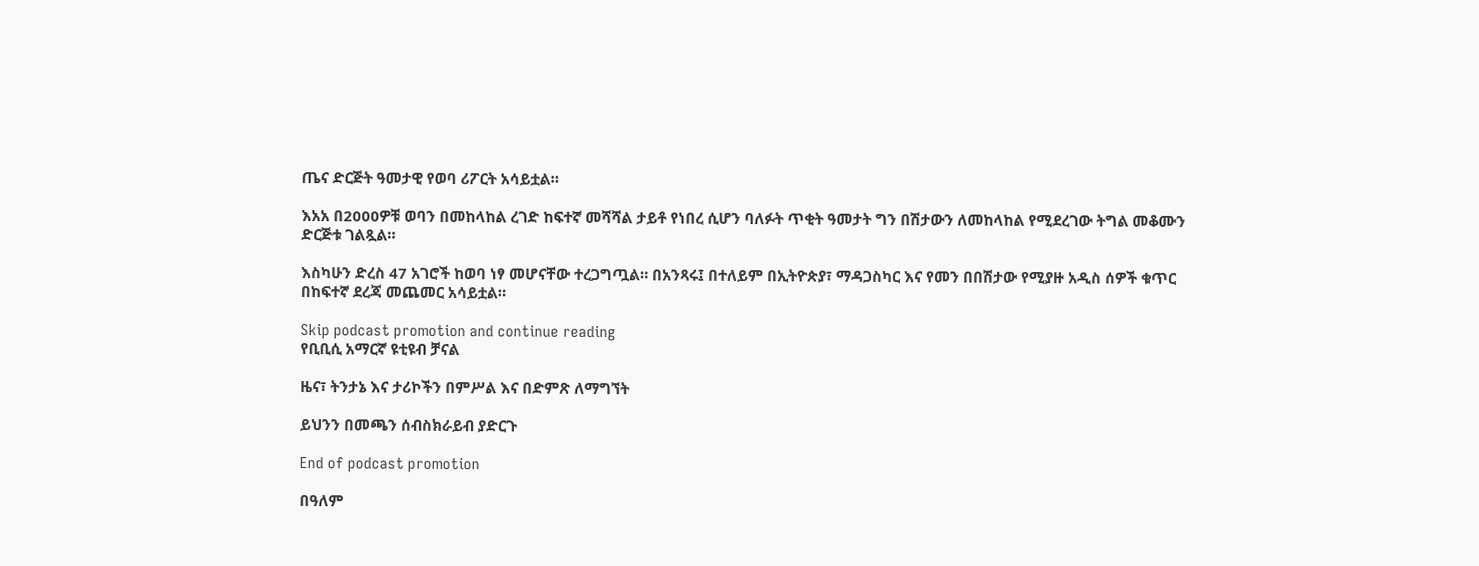ጤና ድርጅት ዓመታዊ የወባ ሪፖርት አሳይቷል።

እአአ በ2000ዎቹ ወባን በመከላከል ረገድ ከፍተኛ መሻሻል ታይቶ የነበረ ሲሆን ባለፉት ጥቂት ዓመታት ግን በሽታውን ለመከላከል የሚደረገው ትግል መቆሙን ድርጅቱ ገልጿል።

እስካሁን ድረስ 47 አገሮች ከወባ ነፃ መሆናቸው ተረጋግጧል። በአንጻሩ፤ በተለይም በኢትዮጵያ፣ ማዳጋስካር እና የመን በበሽታው የሚያዙ አዲስ ሰዎች ቁጥር በከፍተኛ ደረጃ መጨመር አሳይቷል።

Skip podcast promotion and continue reading
የቢቢሲ አማርኛ ዩቲዩብ ቻናል

ዜና፣ ትንታኔ እና ታሪኮችን በምሥል እና በድምጽ ለማግኘት

ይህንን በመጫን ሰብስክራይብ ያድርጉ

End of podcast promotion

በዓለም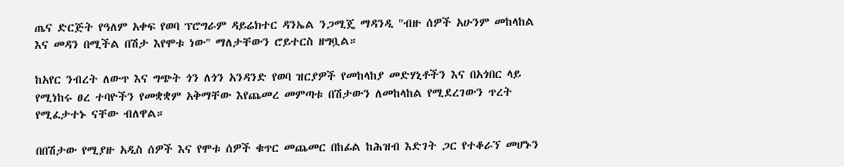ጤና ድርጅት የዓለም አቀፍ የወባ ፕሮግራም ዳይሬክተር ዳንኤል ንጋሚጄ ማዳንዲ "ብዙ ሰዎች አሁንም መከላከል እና መዳን በሚችል በሽታ እየሞቱ ነው" ማለታቸውን ሮይተርስ ዘግቧል።

ከአየር ንብረት ለውጥ እና ግጭት ጎን ለጎን አንዳንድ የወባ ዝርያዎች የመከላከያ መድሃኒቶችን እና በአጎበር ላይ የሚነከሩ ፀረ ተባዮችን የመቋቋም አቅማቸው እየጨመረ መምጣቱ በሽታውን ለመከላከል የሚደረገውን ጥረት የሚፈታተኑ ናቸው ብለዋል።

በበሽታው የሚያዙ አዲስ ሰዎች እና የሞቱ ሰዎች ቁጥር መጨመር በከፊል ከሕዝብ እድገት ጋር የተቆራኘ መሆኑን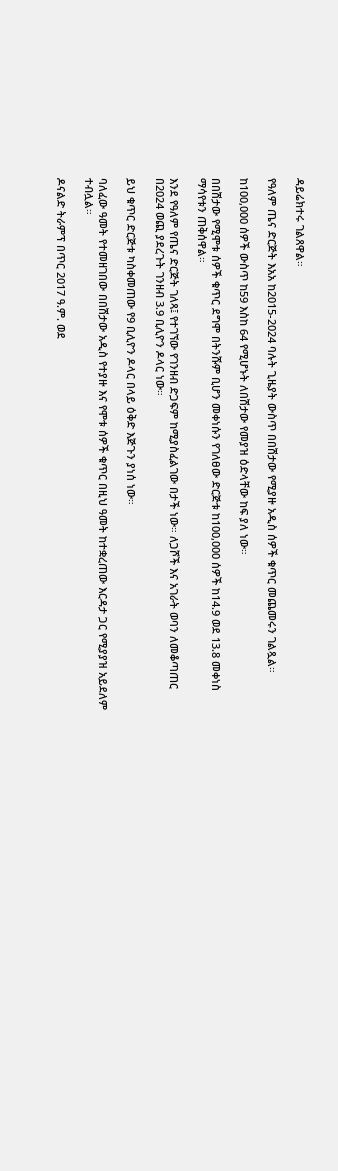ዳይሬክተሩ ገልጸዋል።

የዓለም ጤና ድርጅት እአአ ከ2015-2024 ባሉት ጊዜያት ውስጥ በበሽታው የሚያዙ አዲስ ሰዎች ቁጥር መጨመሩን ገልጿል።

ከ100,000 ሰዎች ውስጥ ከ59 እስከ 64 የሚሆኑት ለበሽታው የመያዝ ዕድላቸው ከፍ ያለ ነው።

በበሽታው የሚሞቱ ሰዎች ቁጥር ደግሞ በትንሹም ቢሆን መቀነሱን የገለፀው ድርጅቱ ከ100,000 ሰዎች ከ14.9 ወደ 13.8 መቀነስ ማሳየቱን ጠቅሰዋል።

እንደ የዓለም የጤና ድርጅት ገለጻ፤ የተገኘው የገንዘብ ድጋፍም ከሚያስፈልገው በታች ነው። ለጋሾች እና አገራት ወባን ለመቆጣጠር በ2024 ወጪ ያደረጉት ገንዘብ 3.9 ቢሊዮን ዶላር ነው።

ይህ ቁጥር ድርጅቱ ካስቀመጠው የ9 ቢሊዮን ዶላር በላይ ዕቅድ እጅጉን ያነሰ ነው።

ባለፈው ዓመት የተመዘገበው በበሽታው አዲስ የተያዙ እና የሞቱ ሰዎች ቁጥር በዚህ ዓመት ከተቋረጠው እርዳታ ጋር የሚያያዝ አይደለም ተብሏል።

ዶናልድ ትራምፕ በጥር 2017 ዓ.ም. ወደ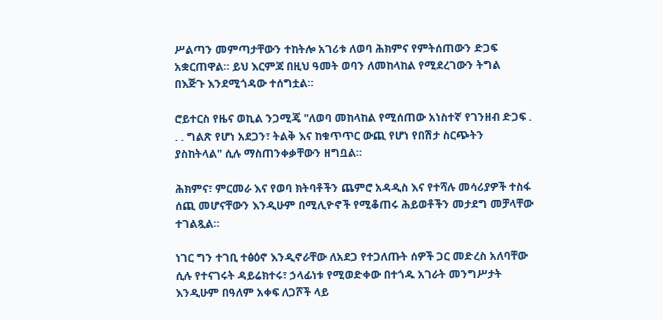ሥልጣን መምጣታቸውን ተከትሎ አገሪቱ ለወባ ሕክምና የምትሰጠውን ድጋፍ አቋርጠዋል። ይህ እርምጃ በዚህ ዓመት ወባን ለመከላከል የሚደረገውን ትግል በእጅጉ እንደሚጎዳው ተሰግቷል።

ሮይተርስ የዜና ወኪል ንጋሚጄ "ለወባ መከላከል የሚሰጠው አነስተኛ የገንዘብ ድጋፍ . . . ግልጽ የሆነ አደጋን፣ ትልቅ እና ከቁጥጥር ውጪ የሆነ የበሽታ ስርጭትን ያስከትላል" ሲሉ ማስጠንቀቃቸውን ዘግቧል።

ሕክምና፣ ምርመራ እና የወባ ክትባቶችን ጨምሮ አዳዲስ እና የተሻሉ መሳሪያዎች ተስፋ ሰጪ መሆናቸውን እንዲሁም በሚሊዮኖች የሚቆጠሩ ሕይወቶችን መታደግ መቻላቸው ተገልጿል።

ነገር ግን ተገቢ ተፅዕኖ እንዲኖራቸው ለአደጋ የተጋለጡት ሰዎች ጋር መድረስ አለባቸው ሲሉ የተናገሩት ዳይሬክተሩ፣ ኃላፊነቱ የሚወድቀው በተጎዱ አገራት መንግሥታት እንዲሁም በዓለም አቀፍ ለጋሾች ላይ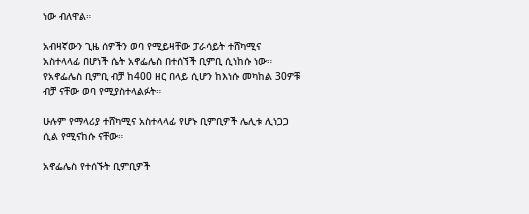ነው ብለዋል።

አብዛኛውን ጊዜ ሰዎችን ወባ የሚይዛቸው ፓራሳይት ተሸካሚና አስተላላፊ በሆነች ሴት አኖፌሌስ በተሰኘች ቢምቢ ሲነከሱ ነው። የአኖፌሌስ ቢምቢ ብቻ ከ400 ዘር በላይ ሲሆን ከእነሱ መካከል 30ዎቹ ብቻ ናቸው ወባ የሚያስተላልፉት።

ሁሉም የማላሪያ ተሸካሚና አስተላላፊ የሆኑ ቢምቢዎች ሌሊቱ ሊነጋጋ ሲል የሚናከሱ ናቸው።

አኖፌሌስ የተሰኙት ቢምቢዎች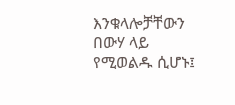እንቁላሎቻቸውን በውሃ ላይ የሚወልዱ ሲሆኑ፤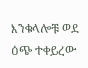እንቁላሎቹ ወደ ዕጭ ተቀይረው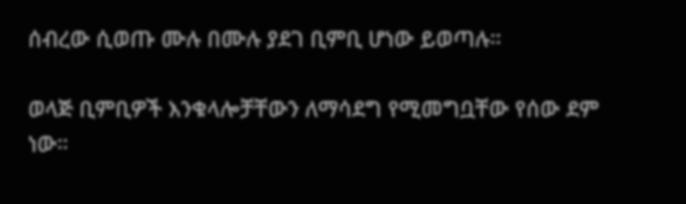ሰብረው ሲወጡ ሙሉ በሙሉ ያደገ ቢምቢ ሆነው ይወጣሉ።

ወላጅ ቢምቢዎች እንቁላሎቻቸውን ለማሳደግ የሚመግቧቸው የሰው ደም ነው።